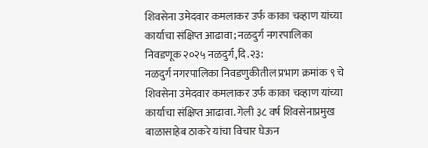शिवसेना उमेदवार कमलाकर उर्फ काका चव्हाण यांच्या कार्याचा संक्षिप्त आढावा; नळदुर्ग नगरपालिका निवडणूक २०२५ नळदुर्ग,दि.२३:
नळदुर्ग नगरपालिका निवडणुकीतील प्रभाग क्रमांक ९ चे शिवसेना उमेदवार कमलाकर उर्फ काका चव्हाण यांच्या कार्याचा संक्षिप्त आढावा. गेली ३८ वर्ष शिवसेनाप्रमुख बाळासाहेब ठाकरे यांचा विचार घेऊन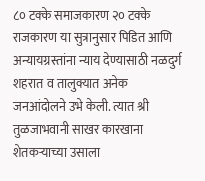८० टक्के समाजकारण २० टक्के राजकारण या सुत्रानुसार पिडित आणि अन्यायग्रस्तांना न्याय देण्यासाठी नळदुर्ग शहरात व तालुक्यात अनेक जनआंदोलने उभे केली. त्यात श्री तुळजाभवानी साखर कारखाना शेतकऱ्याच्या उसाला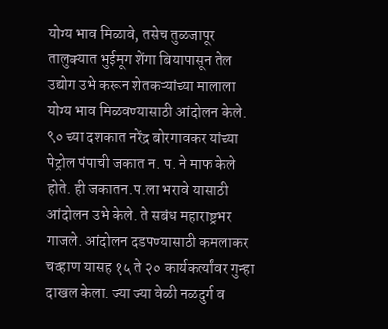योग्य भाव मिळावे, तसेच तुळजापूर तालुक्यात भुईमूग शेंगा बियापासून तेल उद्योग उभे करून शेतकऱ्यांच्या मालाला योग्य भाव मिळवण्यासाठी आंदोलन केले.
९० च्या दशकात नरेंद्र बोरगावकर यांच्या पेट्रोल पंपाची जकात न. प. ने माफ केले होते. ही जकातन.प.ला भरावे यासाठी आंदोलन उभे केले. ते सबंध महाराष्ट्रभर गाजले. आंदोलन दडपण्यासाठी कमलाकर चव्हाण यासह १५ ते २० कार्यकर्त्यांवर गुन्हा दाखल केला. ज्या ज्या वेळी नळदुर्ग व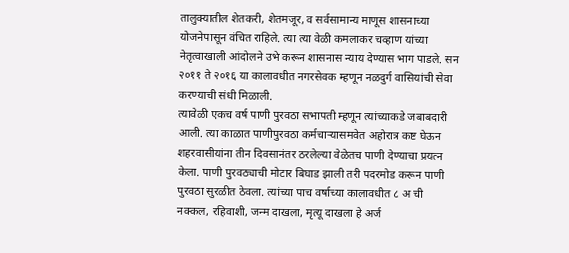तालुक्यातील शेतकरी, शेतमजूर, व सर्वसामान्य माणूस शासनाच्या योजनेपासून वंचित राहिले. त्या त्या वेळी कमलाकर चव्हाण यांच्या नेतृत्वाखाली आंदोलने उभे करून शासनास न्याय देण्यास भाग पाडले. सन २०११ ते २०१६ या कालावधीत नगरसेवक म्हणून नळदुर्ग वासियांची सेवा करण्याची संधी मिळाली.
त्यावेळी एकच वर्ष पाणी पुरवठा सभापती म्हणून त्यांच्याकडे जबाबदारी आली. त्या काळात पाणीपुरवठा कर्मचाऱ्यासमवेत अहोरात्र कष्ट घेऊन शहरवासीयांना तीन दिवसानंतर ठरलेल्या वेळेतच पाणी देण्याचा प्रयत्न केला. पाणी पुरवठ्याची मोटार बिघाड झाली तरी पदरमोड करून पाणी पुरवठा सुरळीत ठेवला. त्यांच्या पाच वर्षाच्या कालावधीत ८ अ ची नक्कल, रहिवाशी, जन्म दाखला, मृत्यू दाखला हे अर्ज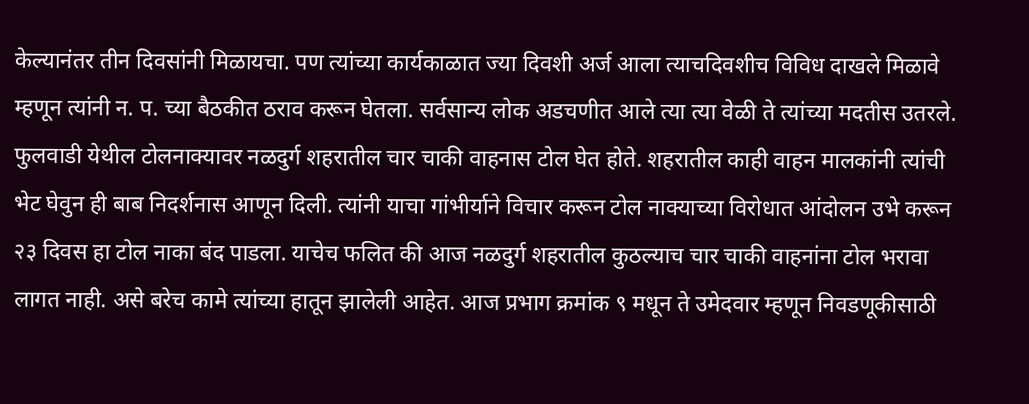केल्यानंतर तीन दिवसांनी मिळायचा. पण त्यांच्या कार्यकाळात ज्या दिवशी अर्ज आला त्याचदिवशीच विविध दाखले मिळावे म्हणून त्यांनी न. प. च्या बैठकीत ठराव करून घेतला. सर्वसान्य लोक अडचणीत आले त्या त्या वेळी ते त्यांच्या मदतीस उतरले.
फुलवाडी येथील टोलनाक्यावर नळदुर्ग शहरातील चार चाकी वाहनास टोल घेत होते. शहरातील काही वाहन मालकांनी त्यांची भेट घेवुन ही बाब निदर्शनास आणून दिली. त्यांनी याचा गांभीर्याने विचार करून टोल नाक्याच्या विरोधात आंदोलन उभे करून २३ दिवस हा टोल नाका बंद पाडला. याचेच फलित की आज नळदुर्ग शहरातील कुठल्याच चार चाकी वाहनांना टोल भरावा लागत नाही. असे बरेच कामे त्यांच्या हातून झालेली आहेत. आज प्रभाग क्रमांक ९ मधून ते उमेदवार म्हणून निवडणूकीसाठी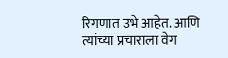रिगणात उभे आहेत. आणि त्यांच्या प्रचाराला वेग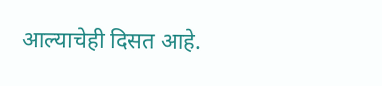आल्याचेही दिसत आहे.